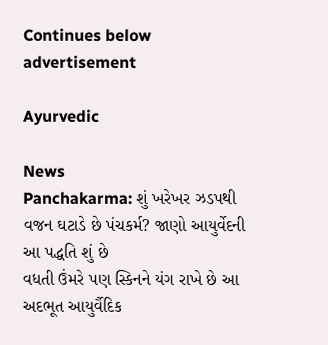Continues below advertisement

Ayurvedic

News
Panchakarma: શું ખરેખર ઝડપથી વજન ઘટાડે છે પંચકર્મ? જાણો આયુર્વેદની આ પદ્ધતિ શું છે
વધતી ઉંમરે પણ સ્કિનને યંગ રાખે છે આ અદભૂત આયુર્વૈદિક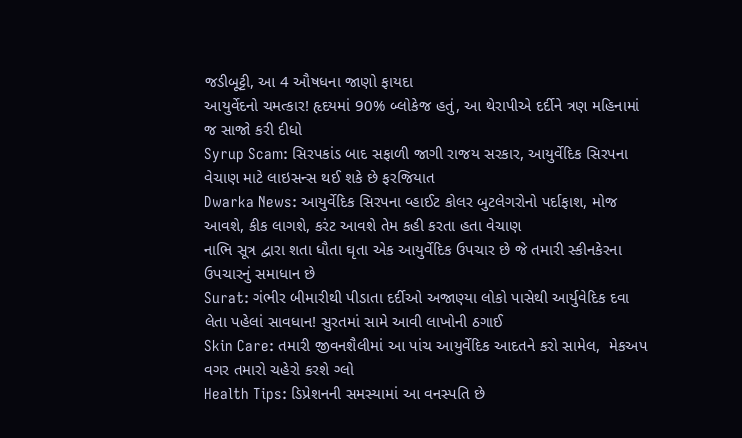જડીબૂટ્ટી, આ 4 ઔષધના જાણો ફાયદા
આયુર્વેદનો ચમત્કાર! હૃદયમાં 90% બ્લોકેજ હતું, આ થેરાપીએ દર્દીને ત્રણ મહિનામાં જ સાજો કરી દીધો
Syrup Scam: સિરપકાંડ બાદ સફાળી જાગી રાજય સરકાર, આયુર્વેદિક સિરપના વેચાણ માટે લાઇસન્સ થઈ શકે છે ફરજિયાત
Dwarka News: આયુર્વેદિક સિરપના વ્હાઈટ કોલર બુટલેગરોનો પર્દાફાશ, મોજ આવશે, કીક લાગશે, કરંટ આવશે તેમ કહી કરતા હતા વેચાણ
નાભિ સૂત્ર દ્વારા શતા ધૌતા ઘૃતા એક આયુર્વેદિક ઉપચાર છે જે તમારી સ્કીનકેરના ઉપચારનું સમાધાન છે
Surat: ગંભીર બીમારીથી પીડાતા દર્દીઓ અજાણ્યા લોકો પાસેથી આર્યુવેદિક દવા લેતા પહેલાં સાવધાન! સુરતમાં સામે આવી લાખોની ઠગાઈ
Skin Care: તમારી જીવનશૈલીમાં આ પાંચ આયુર્વેદિક આદતને કરો સામેલ,  મેકઅપ વગર તમારો ચહેરો કરશે ગ્લો
Health Tips: ડિપ્રેશનની સમસ્યામાં આ વનસ્પતિ છે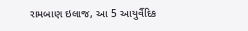રામબાણ ઇલાજ, આ 5 આયુર્વૈદિક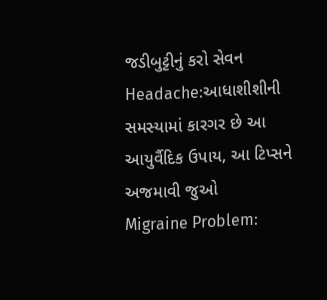જડીબુટ્ટીનું કરો સેવન
Headache:આધાશીશીની સમસ્યામાં કારગર છે આ આયુર્વૈદિક ઉપાય, આ ટિપ્સને અજમાવી જુઓ
Migraine Problem: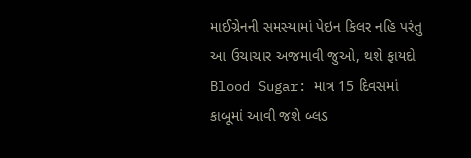માઈગ્રેનની સમસ્યામાં પેઇન કિલર નહિ પરંતુ આ ઉચાચાર અજમાવી જુઓ, થશે ફાયદો
Blood Sugar: માત્ર 15 દિવસમાં કાબૂમાં આવી જશે બ્લડ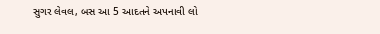સુગર લેવલ, બસ આ 5 આદતને અપનાવી લો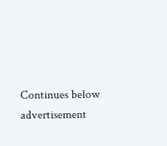Continues below advertisement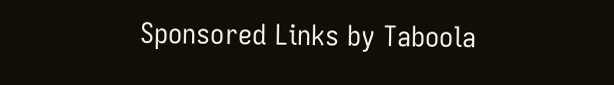Sponsored Links by Taboola